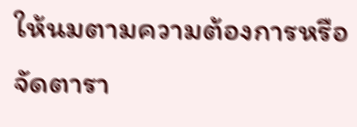ให้นมตามความต้องการหรือจัดตารา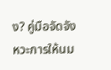ง? คู่มือจัดจังหวะการให้นม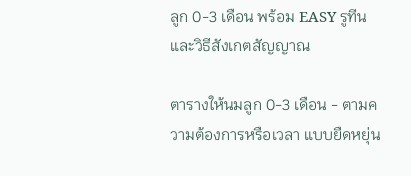ลูก 0-3 เดือน พร้อม EASY รูทีนและวิธีสังเกตสัญญาณ

ตารางให้นมลูก 0-3 เดือน - ตามความต้องการหรือเวลา แบบยืดหยุ่น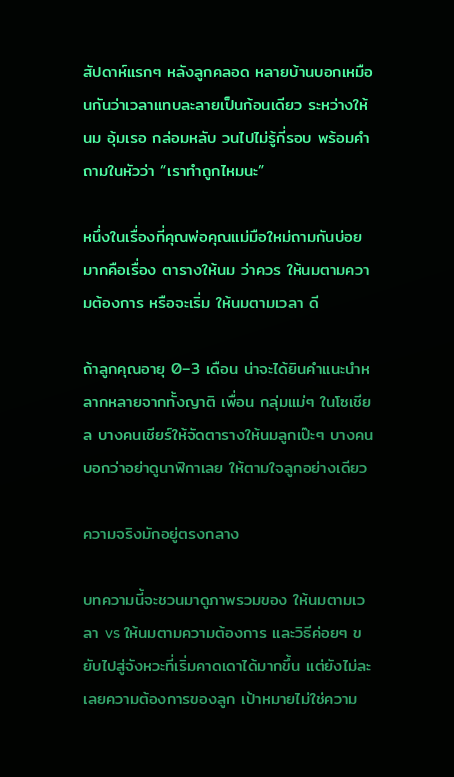สัปดาห์แรกๆ หลังลูกคลอด หลายบ้านบอกเหมือนกันว่าเวลาแทบละลายเป็นก้อนเดียว ระหว่างให้นม อุ้มเรอ กล่อมหลับ วนไปไม่รู้กี่รอบ พร้อมคำถามในหัวว่า “เราทำถูกไหมนะ”

หนึ่งในเรื่องที่คุณพ่อคุณแม่มือใหม่ถามกันบ่อยมากคือเรื่อง ตารางให้นม ว่าควร ให้นมตามความต้องการ หรือจะเริ่ม ให้นมตามเวลา ดี

ถ้าลูกคุณอายุ 0–3 เดือน น่าจะได้ยินคำแนะนำหลากหลายจากทั้งญาติ เพื่อน กลุ่มแม่ๆ ในโซเชียล บางคนเชียร์ให้จัดตารางให้นมลูกเป๊ะๆ บางคนบอกว่าอย่าดูนาฬิกาเลย ให้ตามใจลูกอย่างเดียว

ความจริงมักอยู่ตรงกลาง

บทความนี้จะชวนมาดูภาพรวมของ ให้นมตามเวลา vs ให้นมตามความต้องการ และวิธีค่อยๆ ขยับไปสู่จังหวะที่เริ่มคาดเดาได้มากขึ้น แต่ยังไม่ละเลยความต้องการของลูก เป้าหมายไม่ใช่ความ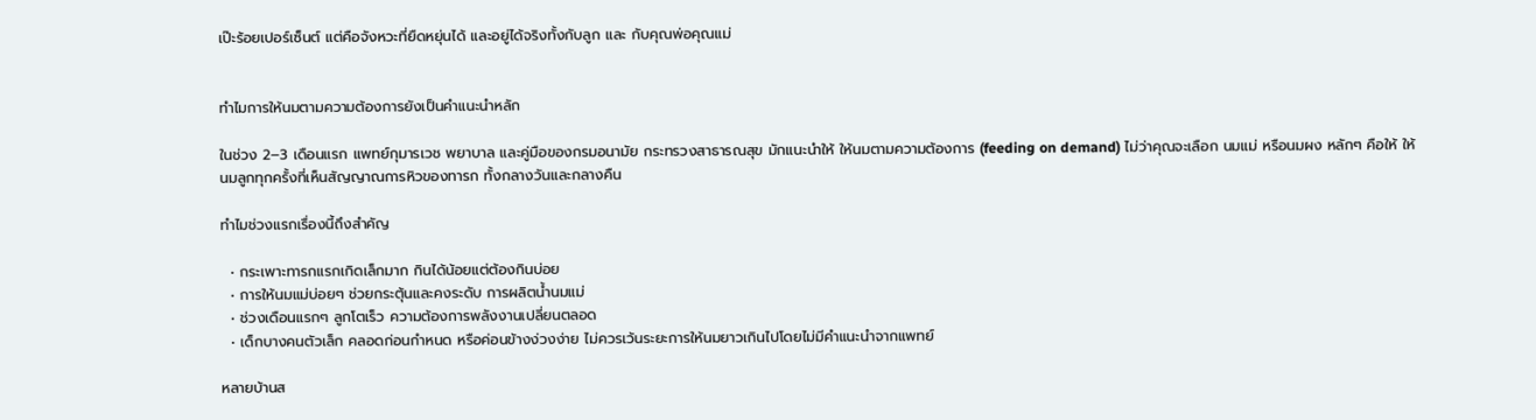เป๊ะร้อยเปอร์เซ็นต์ แต่คือจังหวะที่ยืดหยุ่นได้ และอยู่ได้จริงทั้งกับลูก และ กับคุณพ่อคุณแม่


ทำไมการให้นมตามความต้องการยังเป็นคำแนะนำหลัก

ในช่วง 2–3 เดือนแรก แพทย์กุมารเวช พยาบาล และคู่มือของกรมอนามัย กระทรวงสาธารณสุข มักแนะนำให้ ให้นมตามความต้องการ (feeding on demand) ไม่ว่าคุณจะเลือก นมแม่ หรือนมผง หลักๆ คือให้ ให้นมลูกทุกครั้งที่เห็นสัญญาณการหิวของทารก ทั้งกลางวันและกลางคืน

ทำไมช่วงแรกเรื่องนี้ถึงสำคัญ

  • กระเพาะทารกแรกเกิดเล็กมาก กินได้น้อยแต่ต้องกินบ่อย
  • การให้นมแม่บ่อยๆ ช่วยกระตุ้นและคงระดับ การผลิตน้ำนมแม่
  • ช่วงเดือนแรกๆ ลูกโตเร็ว ความต้องการพลังงานเปลี่ยนตลอด
  • เด็กบางคนตัวเล็ก คลอดก่อนกำหนด หรือค่อนข้างง่วงง่าย ไม่ควรเว้นระยะการให้นมยาวเกินไปโดยไม่มีคำแนะนำจากแพทย์

หลายบ้านส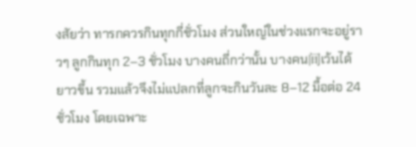งสัยว่า ทารกควรกินทุกกี่ชั่วโมง ส่วนใหญ่ในช่วงแรกจะอยู่ราวๆ ลูกกินทุก 2–3 ชั่วโมง บางคนถี่กว่านั้น บางคน间เว้นได้ยาวขึ้น รวมแล้วจึงไม่แปลกที่ลูกจะกินวันละ 8–12 มื้อต่อ 24 ชั่วโมง โดยเฉพาะ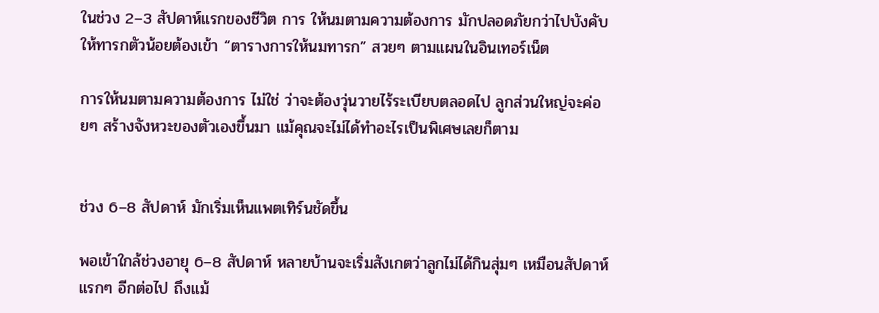ในช่วง 2–3 สัปดาห์แรกของชีวิต การ ให้นมตามความต้องการ มักปลอดภัยกว่าไปบังคับให้ทารกตัวน้อยต้องเข้า “ตารางการให้นมทารก” สวยๆ ตามแผนในอินเทอร์เน็ต

การให้นมตามความต้องการ ไม่ใช่ ว่าจะต้องวุ่นวายไร้ระเบียบตลอดไป ลูกส่วนใหญ่จะค่อยๆ สร้างจังหวะของตัวเองขึ้นมา แม้คุณจะไม่ได้ทำอะไรเป็นพิเศษเลยก็ตาม


ช่วง 6–8 สัปดาห์ มักเริ่มเห็นแพตเทิร์นชัดขึ้น

พอเข้าใกล้ช่วงอายุ 6–8 สัปดาห์ หลายบ้านจะเริ่มสังเกตว่าลูกไม่ได้กินสุ่มๆ เหมือนสัปดาห์แรกๆ อีกต่อไป ถึงแม้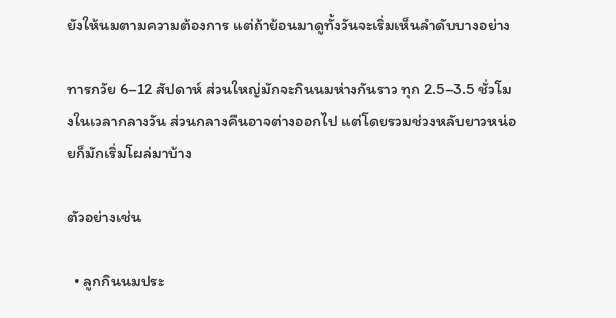ยังให้นมตามความต้องการ แต่ถ้าย้อนมาดูทั้งวันจะเริ่มเห็นลำดับบางอย่าง

ทารกวัย 6–12 สัปดาห์ ส่วนใหญ่มักจะกินนมห่างกันราว ทุก 2.5–3.5 ชั่วโมงในเวลากลางวัน ส่วนกลางคืนอาจต่างออกไป แต่โดยรวมช่วงหลับยาวหน่อยก็มักเริ่มโผล่มาบ้าง

ตัวอย่างเช่น

  • ลูกกินนมประ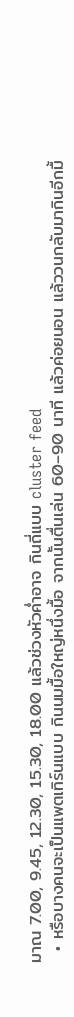มาณ 7.00, 9.45, 12.30, 15.30, 18.00 แล้วช่วงหัวค่ำอาจ กินถี่แบบ cluster feed
  • หรือบางคนจะเป็นแพตเทิร์นแบบ กินนมมื้อใหญ่หนึ่งมื้อ จากนั้นตื่นเล่น 60–90 นาที แล้วค่อยนอน แล้ววนกลับมากินอีกมื้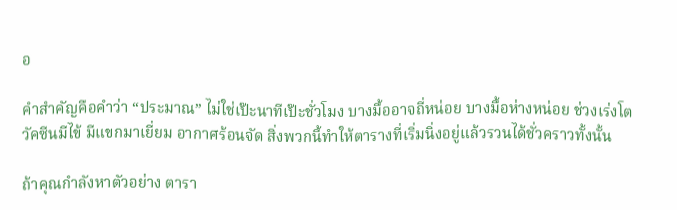อ

คำสำคัญคือคำว่า “ประมาณ” ไม่ใช่เป๊ะนาทีเป๊ะชั่วโมง บางมื้ออาจถี่หน่อย บางมื้อห่างหน่อย ช่วงเร่งโต วัคซีนมีไข้ มีแขกมาเยี่ยม อากาศร้อนจัด สิ่งพวกนี้ทำให้ตารางที่เริ่มนิ่งอยู่แล้วรวนได้ชั่วคราวทั้งนั้น

ถ้าคุณกำลังหาตัวอย่าง ตารา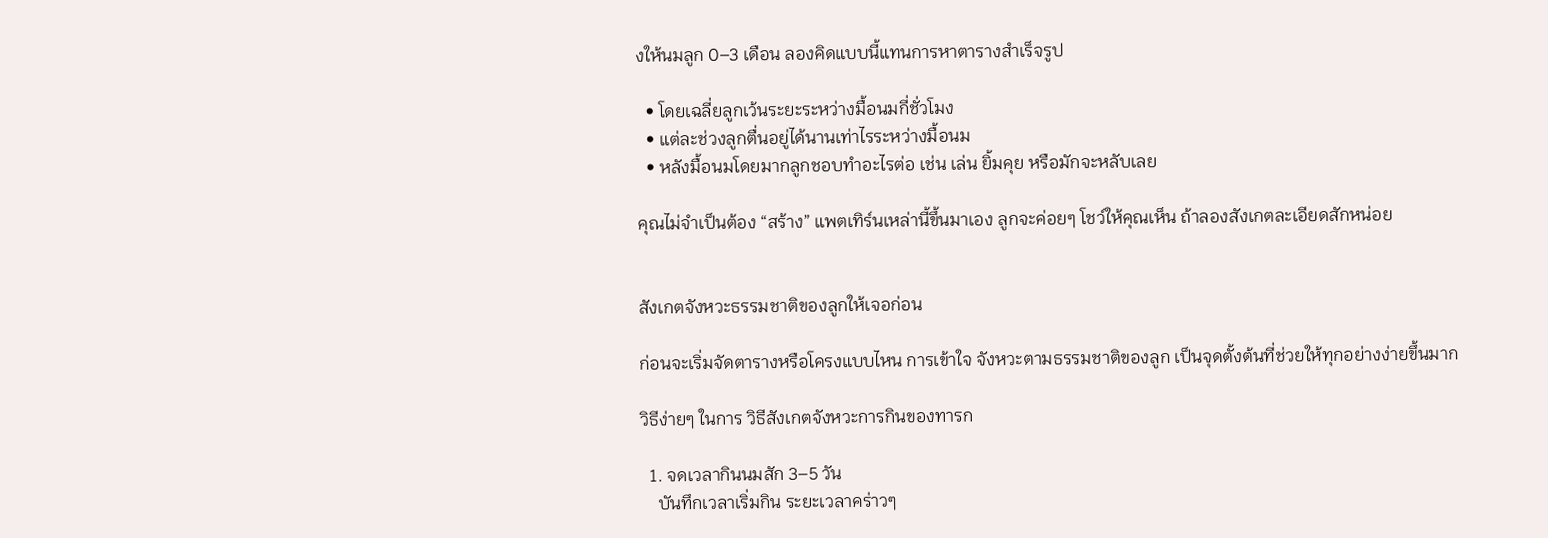งให้นมลูก 0–3 เดือน ลองคิดแบบนี้แทนการหาตารางสำเร็จรูป

  • โดยเฉลี่ยลูกเว้นระยะระหว่างมื้อนมกี่ชั่วโมง
  • แต่ละช่วงลูกตื่นอยู่ได้นานเท่าไรระหว่างมื้อนม
  • หลังมื้อนมโดยมากลูกชอบทำอะไรต่อ เช่น เล่น ยิ้มคุย หรือมักจะหลับเลย

คุณไม่จำเป็นต้อง “สร้าง” แพตเทิร์นเหล่านี้ขึ้นมาเอง ลูกจะค่อยๆ โชว์ให้คุณเห็น ถ้าลองสังเกตละเอียดสักหน่อย


สังเกตจังหวะธรรมชาติของลูกให้เจอก่อน

ก่อนจะเริ่มจัดตารางหรือโครงแบบไหน การเข้าใจ จังหวะตามธรรมชาติของลูก เป็นจุดตั้งต้นที่ช่วยให้ทุกอย่างง่ายขึ้นมาก

วิธีง่ายๆ ในการ วิธีสังเกตจังหวะการกินของทารก

  1. จดเวลากินนมสัก 3–5 วัน
    บันทึกเวลาเริ่มกิน ระยะเวลาคร่าวๆ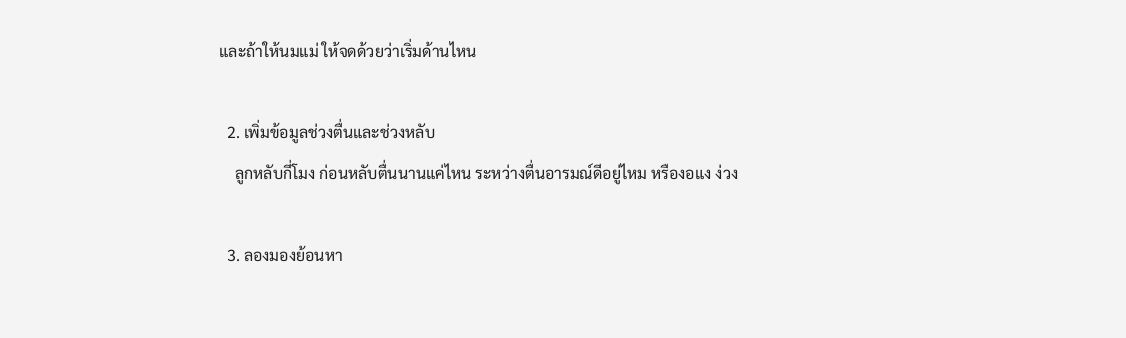และถ้าให้นมแม่ ให้จดด้วยว่าเริ่มด้านไหน

  2. เพิ่มข้อมูลช่วงตื่นและช่วงหลับ
    ลูกหลับกี่โมง ก่อนหลับตื่นนานแค่ไหน ระหว่างตื่นอารมณ์ดีอยู่ไหม หรืองอแง ง่วง

  3. ลองมองย้อนหา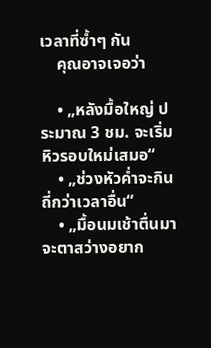เวลาที่ซ้ำๆ กัน
    คุณอาจเจอว่า

    • „หลังมื้อใหญ่ ประมาณ 3 ชม. จะเริ่มหิวรอบใหม่เสมอ“
    • „ช่วงหัวค่ำจะกินถี่กว่าเวลาอื่น“
    • „มื้อนมเช้าตื่นมาจะตาสว่างอยาก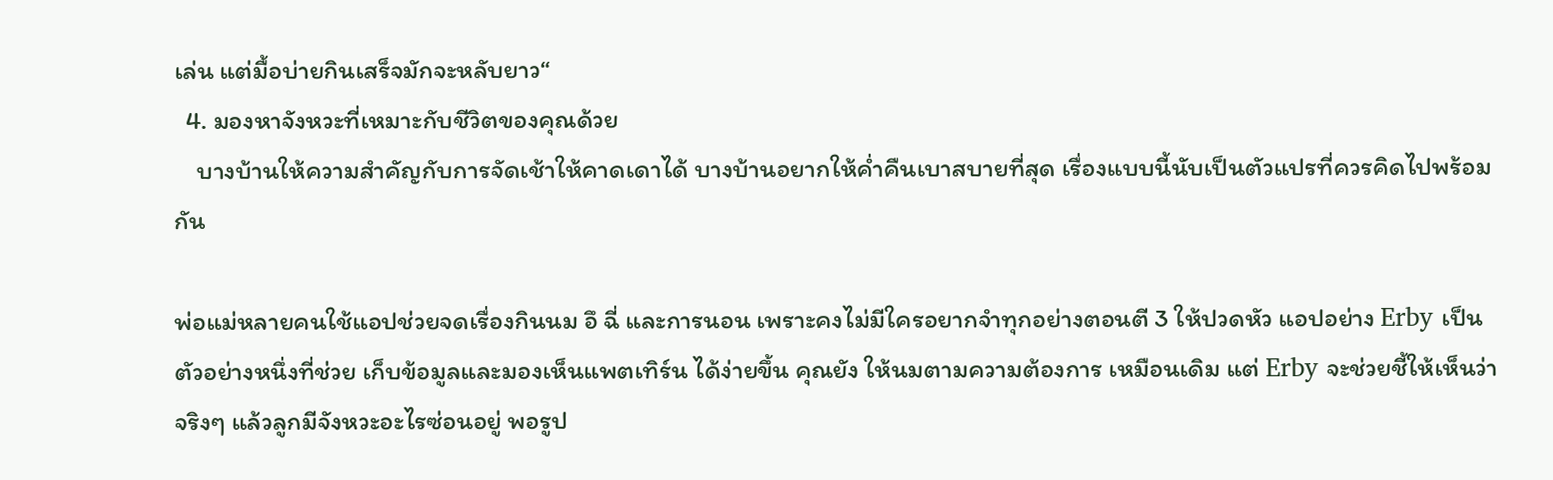เล่น แต่มื้อบ่ายกินเสร็จมักจะหลับยาว“
  4. มองหาจังหวะที่เหมาะกับชีวิตของคุณด้วย
    บางบ้านให้ความสำคัญกับการจัดเช้าให้คาดเดาได้ บางบ้านอยากให้ค่ำคืนเบาสบายที่สุด เรื่องแบบนี้นับเป็นตัวแปรที่ควรคิดไปพร้อมกัน

พ่อแม่หลายคนใช้แอปช่วยจดเรื่องกินนม อึ ฉี่ และการนอน เพราะคงไม่มีใครอยากจำทุกอย่างตอนตี 3 ให้ปวดหัว แอปอย่าง Erby เป็นตัวอย่างหนึ่งที่ช่วย เก็บข้อมูลและมองเห็นแพตเทิร์น ได้ง่ายขึ้น คุณยัง ให้นมตามความต้องการ เหมือนเดิม แต่ Erby จะช่วยชี้ให้เห็นว่าจริงๆ แล้วลูกมีจังหวะอะไรซ่อนอยู่ พอรูป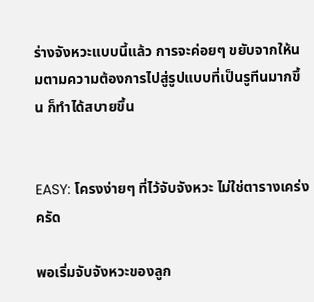ร่างจังหวะแบบนี้แล้ว การจะค่อยๆ ขยับจากให้นมตามความต้องการไปสู่รูปแบบที่เป็นรูทีนมากขึ้น ก็ทำได้สบายขึ้น


EASY: โครงง่ายๆ ที่ไว้จับจังหวะ ไม่ใช่ตารางเคร่งครัด

พอเริ่มจับจังหวะของลูก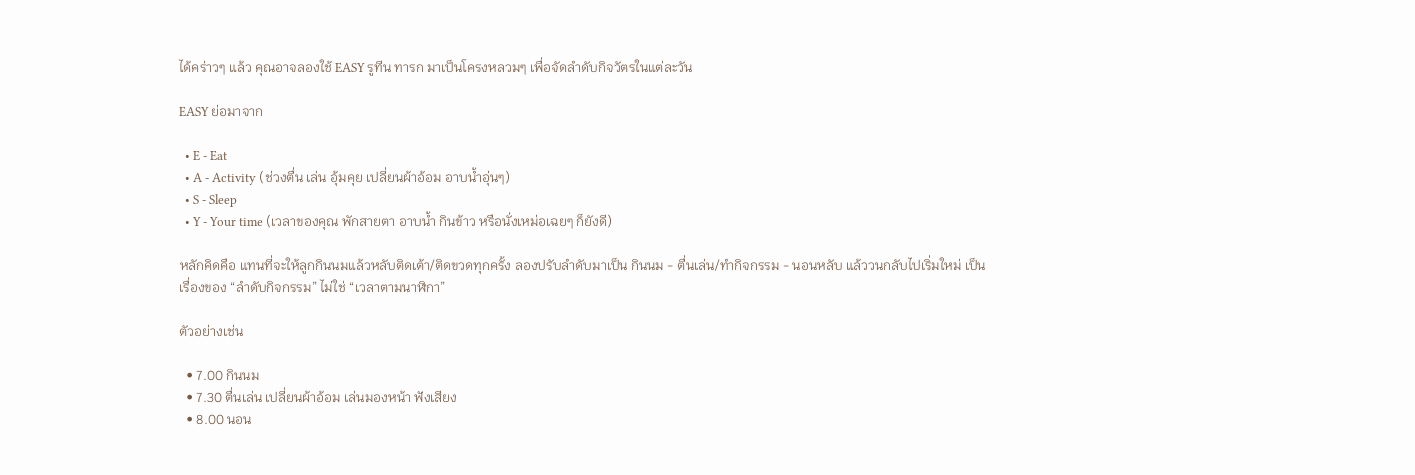ได้คร่าวๆ แล้ว คุณอาจลองใช้ EASY รูทีน ทารก มาเป็นโครงหลวมๆ เพื่อจัดลำดับกิจวัตรในแต่ละวัน

EASY ย่อมาจาก

  • E - Eat
  • A - Activity (ช่วงตื่น เล่น อุ้มคุย เปลี่ยนผ้าอ้อม อาบน้ำอุ่นๆ)
  • S - Sleep
  • Y - Your time (เวลาของคุณ พักสายตา อาบน้ำ กินข้าว หรือนั่งเหม่อเฉยๆ ก็ยังดี)

หลักคิดคือ แทนที่จะให้ลูกกินนมแล้วหลับติดเต้า/ติดขวดทุกครั้ง ลองปรับลำดับมาเป็น กินนม - ตื่นเล่น/ทำกิจกรรม - นอนหลับ แล้ววนกลับไปเริ่มใหม่ เป็นเรื่องของ “ลำดับกิจกรรม” ไม่ใช่ “เวลาตามนาฬิกา”

ตัวอย่างเช่น

  • 7.00 กินนม
  • 7.30 ตื่นเล่น เปลี่ยนผ้าอ้อม เล่นมองหน้า ฟังเสียง
  • 8.00 นอน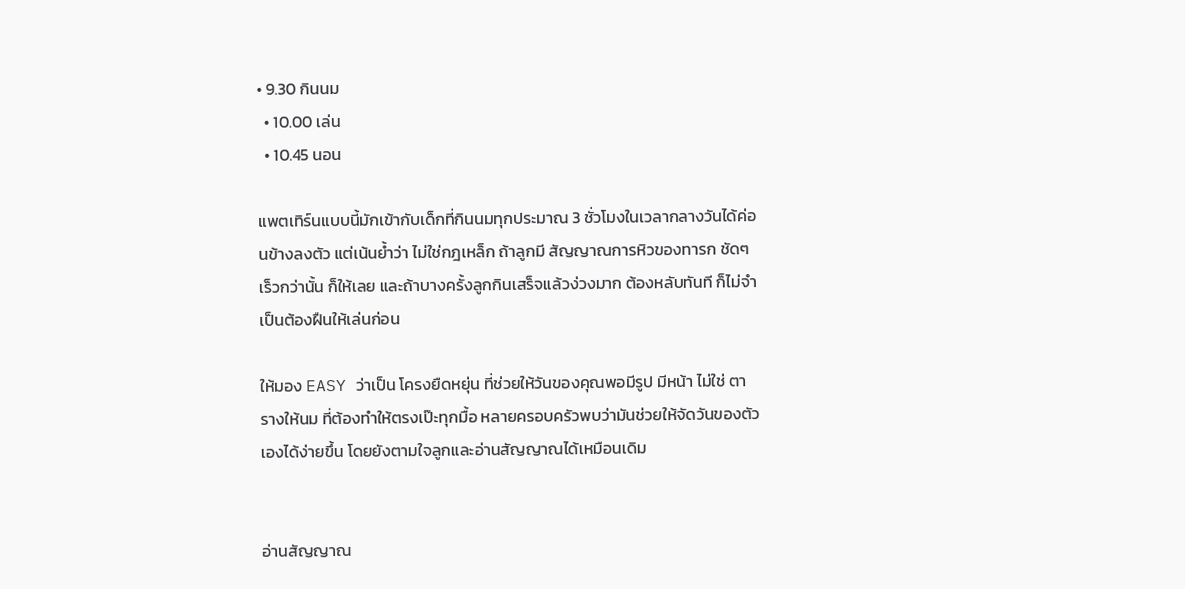• 9.30 กินนม
  • 10.00 เล่น
  • 10.45 นอน

แพตเทิร์นแบบนี้มักเข้ากับเด็กที่กินนมทุกประมาณ 3 ชั่วโมงในเวลากลางวันได้ค่อนข้างลงตัว แต่เน้นย้ำว่า ไม่ใช่กฎเหล็ก ถ้าลูกมี สัญญาณการหิวของทารก ชัดๆ เร็วกว่านั้น ก็ให้เลย และถ้าบางครั้งลูกกินเสร็จแล้วง่วงมาก ต้องหลับทันที ก็ไม่จำเป็นต้องฝืนให้เล่นก่อน

ให้มอง EASY ว่าเป็น โครงยืดหยุ่น ที่ช่วยให้วันของคุณพอมีรูป มีหน้า ไม่ใช่ ตารางให้นม ที่ต้องทำให้ตรงเป๊ะทุกมื้อ หลายครอบครัวพบว่ามันช่วยให้จัดวันของตัวเองได้ง่ายขึ้น โดยยังตามใจลูกและอ่านสัญญาณได้เหมือนเดิม


อ่านสัญญาณ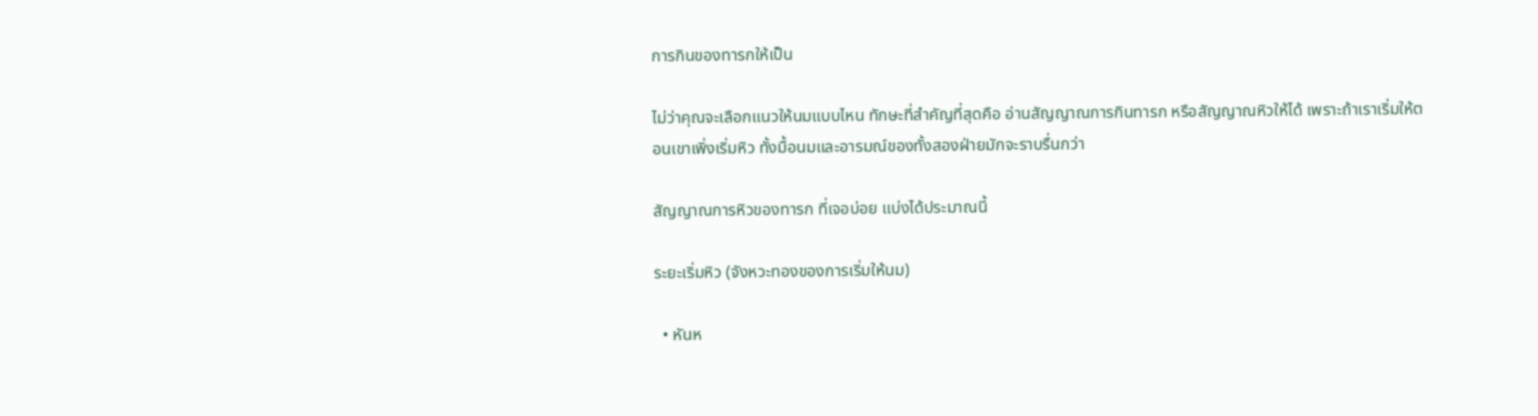การกินของทารกให้เป็น

ไม่ว่าคุณจะเลือกแนวให้นมแบบไหน ทักษะที่สำคัญที่สุดคือ อ่านสัญญาณการกินทารก หรือสัญญาณหิวให้ได้ เพราะถ้าเราเริ่มให้ตอนเขาเพิ่งเริ่มหิว ทั้งมื้อนมและอารมณ์ของทั้งสองฝ่ายมักจะราบรื่นกว่า

สัญญาณการหิวของทารก ที่เจอบ่อย แบ่งได้ประมาณนี้

ระยะเริ่มหิว (จังหวะทองของการเริ่มให้นม)

  • หันห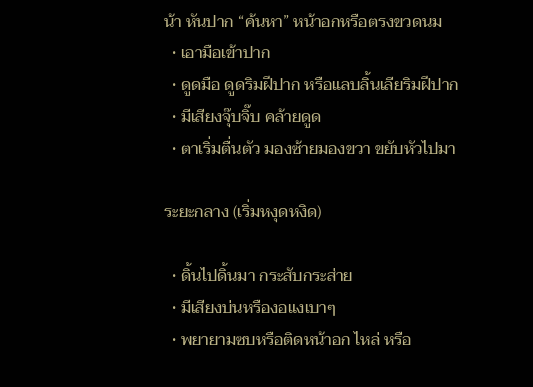น้า หันปาก “ค้นหา” หน้าอกหรือตรงขวดนม
  • เอามือเข้าปาก
  • ดูดมือ ดูดริมฝีปาก หรือแลบลิ้นเลียริมฝีปาก
  • มีเสียงจุ๊บจิ๊บ คล้ายดูด
  • ตาเริ่มตื่นตัว มองซ้ายมองขวา ขยับหัวไปมา

ระยะกลาง (เริ่มหงุดหงิด)

  • ดิ้นไปดิ้นมา กระสับกระส่าย
  • มีเสียงบ่นหรืองอแงเบาๆ
  • พยายามซบหรือติดหน้าอก ไหล่ หรือ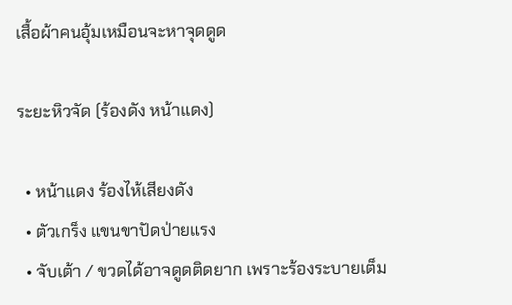เสื้อผ้าคนอุ้มเหมือนจะหาจุดดูด

ระยะหิวจัด (ร้องดัง หน้าแดง)

  • หน้าแดง ร้องไห้เสียงดัง
  • ตัวเกร็ง แขนขาปัดป่ายแรง
  • จับเต้า / ขวดได้อาจดูดติดยาก เพราะร้องระบายเต็ม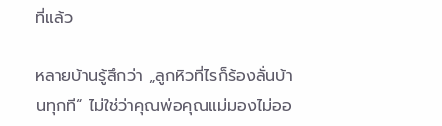ที่แล้ว

หลายบ้านรู้สึกว่า „ลูกหิวที่ไรก็ร้องลั่นบ้านทุกที“ ไม่ใช่ว่าคุณพ่อคุณแม่มองไม่ออ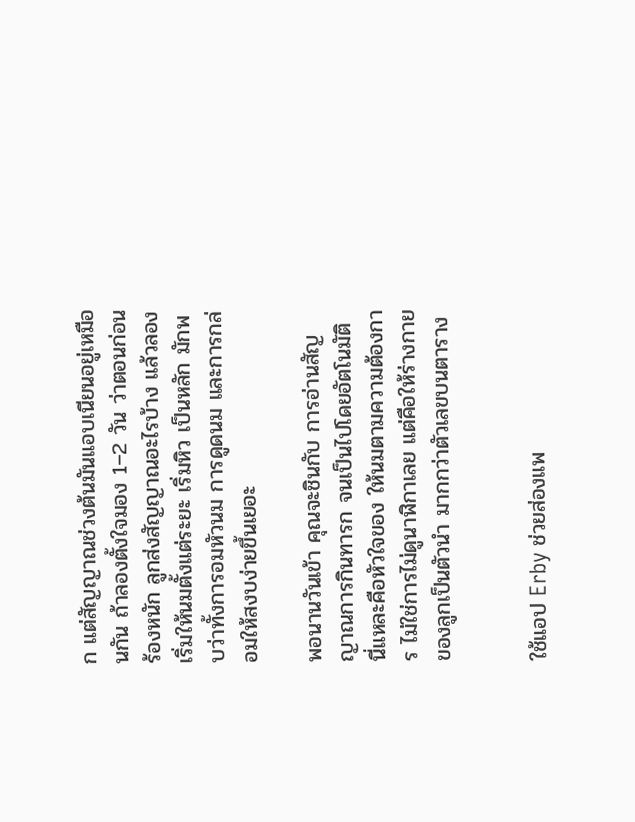ก แต่สัญญาณช่วงต้นมันแอบเนียนอยู่เหมือนกัน ถ้าลองตั้งใจมอง 1–2 วัน ว่าตอนก่อนร้องหนัก ลูกส่งสัญญาณอะไรบ้าง แล้วลองเริ่มให้นมตั้งแต่ระยะ เริ่มหิว เป็นหลัก มักพบว่าทั้งการอมหัวนม การดูดนม และการกล่อมให้สงบง่ายขึ้นเยอะ

พอนานวันเข้า คุณจะชินกับ การอ่านสัญญาณการกินทารก จนเป็นไปโดยอัตโนมัติ นี่แหละคือหัวใจของ ให้นมตามความต้องการ ไม่ใช่การไม่ดูนาฬิกาเลย แต่คือให้ร่างกายของลูกเป็นตัวนำ มากกว่าตัวเลขบนตาราง


ใช้แอป Erby ช่วยส่องแพ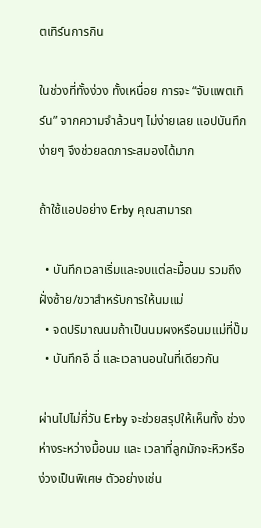ตเทิร์นการกิน

ในช่วงที่ทั้งง่วง ทั้งเหนื่อย การจะ “จับแพตเทิร์น” จากความจำล้วนๆ ไม่ง่ายเลย แอปบันทึกง่ายๆ จึงช่วยลดภาระสมองได้มาก

ถ้าใช้แอปอย่าง Erby คุณสามารถ

  • บันทึกเวลาเริ่มและจบแต่ละมื้อนม รวมถึงฝั่งซ้าย/ขวาสำหรับการให้นมแม่
  • จดปริมาณนมถ้าเป็นนมผงหรือนมแม่ที่ปั๊ม
  • บันทึกอึ ฉี่ และเวลานอนในที่เดียวกัน

ผ่านไปไม่กี่วัน Erby จะช่วยสรุปให้เห็นทั้ง ช่วงห่างระหว่างมื้อนม และ เวลาที่ลูกมักจะหิวหรือง่วงเป็นพิเศษ ตัวอย่างเช่น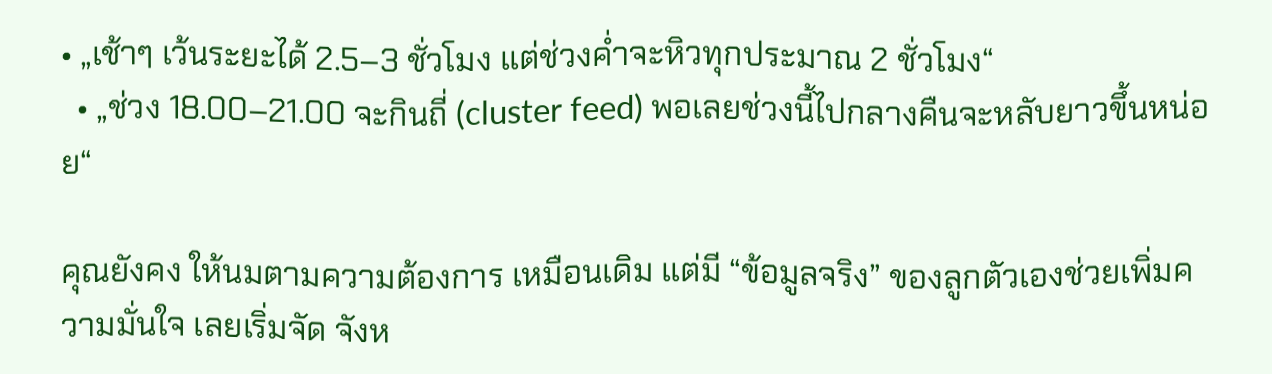• „เช้าๆ เว้นระยะได้ 2.5–3 ชั่วโมง แต่ช่วงค่ำจะหิวทุกประมาณ 2 ชั่วโมง“
  • „ช่วง 18.00–21.00 จะกินถี่ (cluster feed) พอเลยช่วงนี้ไปกลางคืนจะหลับยาวขึ้นหน่อย“

คุณยังคง ให้นมตามความต้องการ เหมือนเดิม แต่มี “ข้อมูลจริง” ของลูกตัวเองช่วยเพิ่มความมั่นใจ เลยเริ่มจัด จังห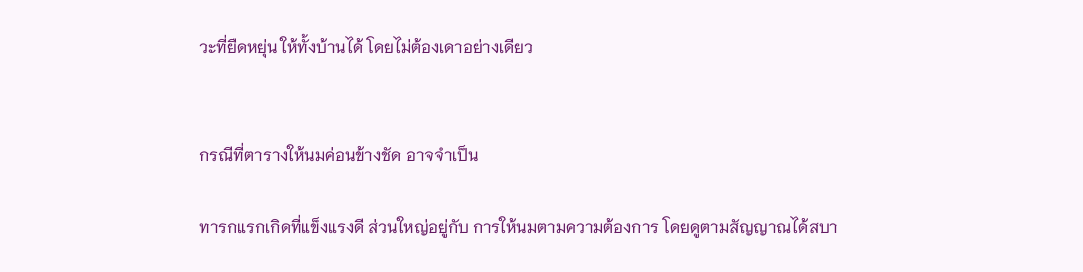วะที่ยืดหยุ่น ให้ทั้งบ้านได้ โดยไม่ต้องเดาอย่างเดียว


กรณีที่ตารางให้นมค่อนข้างชัด อาจจำเป็น

ทารกแรกเกิดที่แข็งแรงดี ส่วนใหญ่อยู่กับ การให้นมตามความต้องการ โดยดูตามสัญญาณได้สบา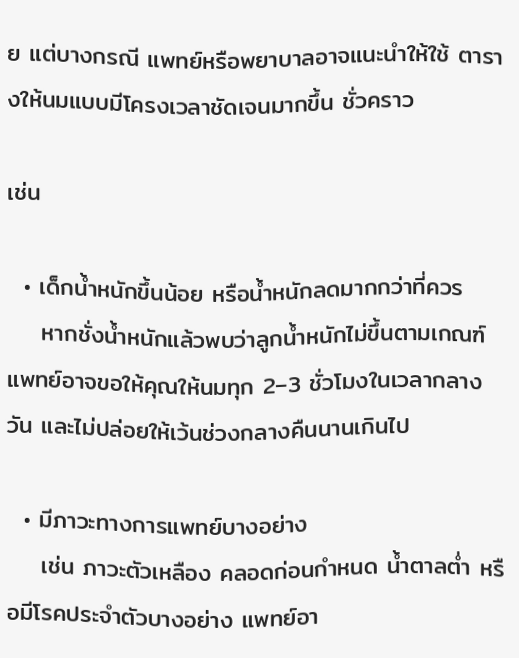ย แต่บางกรณี แพทย์หรือพยาบาลอาจแนะนำให้ใช้ ตารางให้นมแบบมีโครงเวลาชัดเจนมากขึ้น ชั่วคราว

เช่น

  • เด็กน้ำหนักขึ้นน้อย หรือน้ำหนักลดมากกว่าที่ควร
    หากชั่งน้ำหนักแล้วพบว่าลูกน้ำหนักไม่ขึ้นตามเกณฑ์ แพทย์อาจขอให้คุณให้นมทุก 2–3 ชั่วโมงในเวลากลางวัน และไม่ปล่อยให้เว้นช่วงกลางคืนนานเกินไป

  • มีภาวะทางการแพทย์บางอย่าง
    เช่น ภาวะตัวเหลือง คลอดก่อนกำหนด น้ำตาลต่ำ หรือมีโรคประจำตัวบางอย่าง แพทย์อา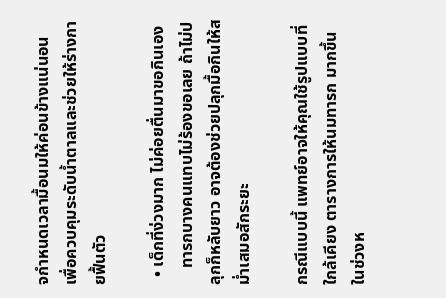จกำหนดเวลามื้อนมให้ค่อนข้างแน่นอน เพื่อควบคุมระดับน้ำตาลและช่วยให้ร่างกายฟื้นตัว

  • เด็กที่ง่วงมาก ไม่ค่อยตื่นมาขอกินเอง
    ทารกบางคนแทบไม่ร้องขอเลย ถ้าไม่ปลุกก็หลับยาว อาจต้องช่วยปลุกมื้อกินให้สม่ำเสมอสักระยะ

กรณีแบบนี้ แพทย์อาจให้คุณใช้รูปแบบที่ใกล้เคียง ตารางการให้นมทารก มากขึ้นในช่วงห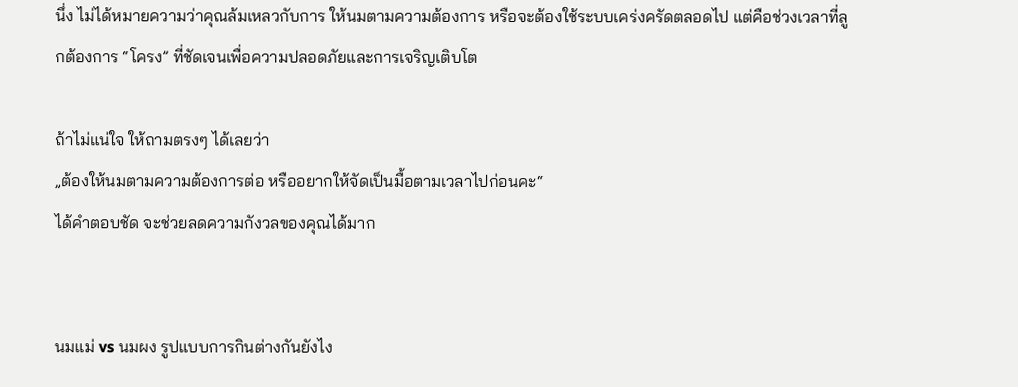นึ่ง ไม่ได้หมายความว่าคุณล้มเหลวกับการ ให้นมตามความต้องการ หรือจะต้องใช้ระบบเคร่งครัดตลอดไป แต่คือช่วงเวลาที่ลูกต้องการ “โครง” ที่ชัดเจนเพื่อความปลอดภัยและการเจริญเติบโต

ถ้าไม่แน่ใจ ให้ถามตรงๆ ได้เลยว่า
„ต้องให้นมตามความต้องการต่อ หรืออยากให้จัดเป็นมื้อตามเวลาไปก่อนคะ“
ได้คำตอบชัด จะช่วยลดความกังวลของคุณได้มาก


นมแม่ vs นมผง รูปแบบการกินต่างกันยังไง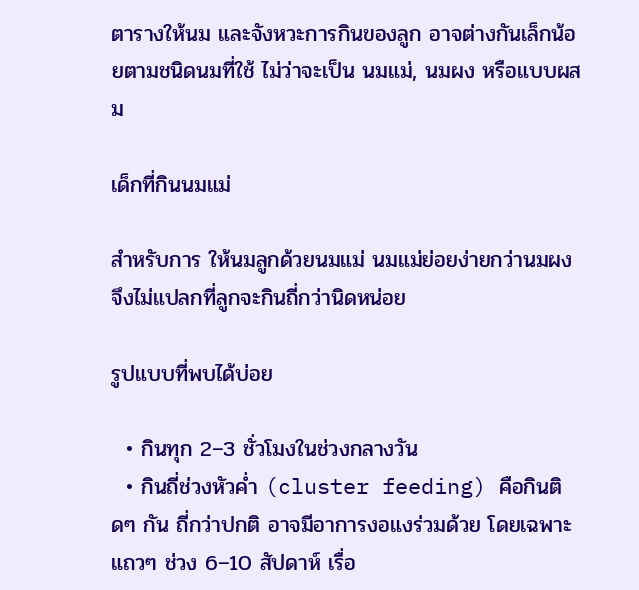ตารางให้นม และจังหวะการกินของลูก อาจต่างกันเล็กน้อยตามชนิดนมที่ใช้ ไม่ว่าจะเป็น นมแม่, นมผง หรือแบบผสม

เด็กที่กินนมแม่

สำหรับการ ให้นมลูกด้วยนมแม่ นมแม่ย่อยง่ายกว่านมผง จึงไม่แปลกที่ลูกจะกินถี่กว่านิดหน่อย

รูปแบบที่พบได้บ่อย

  • กินทุก 2–3 ชั่วโมงในช่วงกลางวัน
  • กินถี่ช่วงหัวค่ำ (cluster feeding) คือกินติดๆ กัน ถี่กว่าปกติ อาจมีอาการงอแงร่วมด้วย โดยเฉพาะแถวๆ ช่วง 6–10 สัปดาห์ เรื่อ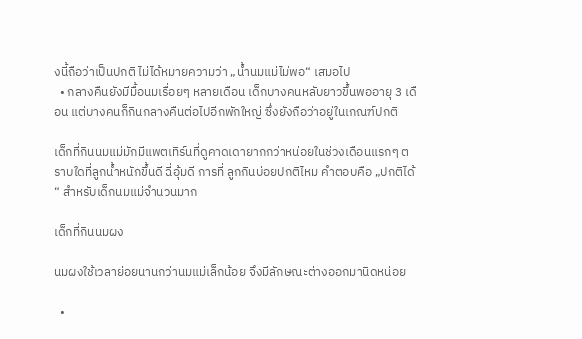งนี้ถือว่าเป็นปกติ ไม่ได้หมายความว่า „น้ำนมแม่ไม่พอ“ เสมอไป
  • กลางคืนยังมีมื้อนมเรื่อยๆ หลายเดือน เด็กบางคนหลับยาวขึ้นพออายุ 3 เดือน แต่บางคนก็กินกลางคืนต่อไปอีกพักใหญ่ ซึ่งยังถือว่าอยู่ในเกณฑ์ปกติ

เด็กที่กินนมแม่มักมีแพตเทิร์นที่ดูคาดเดายากกว่าหน่อยในช่วงเดือนแรกๆ ตราบใดที่ลูกน้ำหนักขึ้นดี ฉี่อุ้มดี การที่ ลูกกินบ่อยปกติไหม คำตอบคือ „ปกติได้“ สำหรับเด็กนมแม่จำนวนมาก

เด็กที่กินนมผง

นมผงใช้เวลาย่อยนานกว่านมแม่เล็กน้อย จึงมีลักษณะต่างออกมานิดหน่อย

  •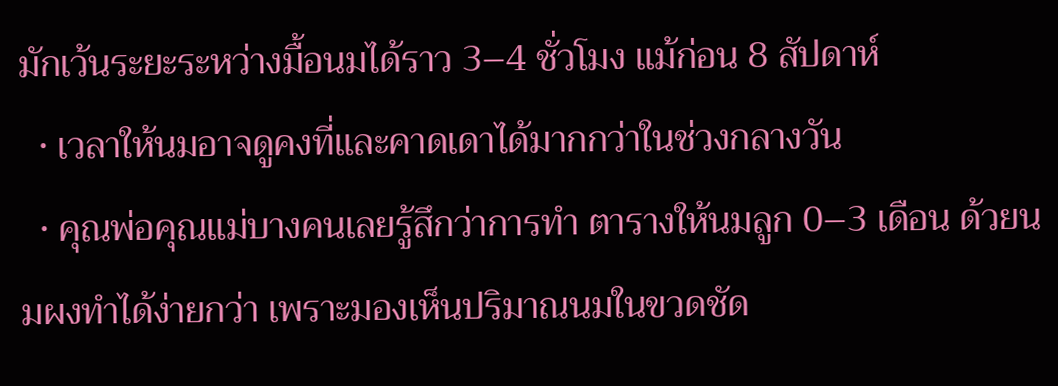มักเว้นระยะระหว่างมื้อนมได้ราว 3–4 ชั่วโมง แม้ก่อน 8 สัปดาห์
  • เวลาให้นมอาจดูคงที่และคาดเดาได้มากกว่าในช่วงกลางวัน
  • คุณพ่อคุณแม่บางคนเลยรู้สึกว่าการทำ ตารางให้นมลูก 0–3 เดือน ด้วยนมผงทำได้ง่ายกว่า เพราะมองเห็นปริมาณนมในขวดชัด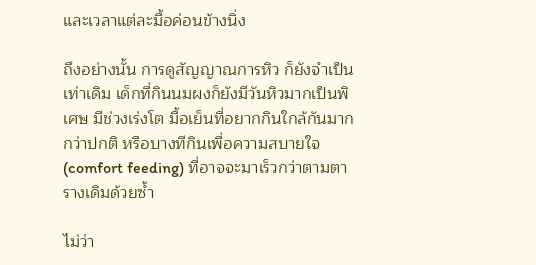และเวลาแต่ละมื้อค่อนข้างนิ่ง

ถึงอย่างนั้น การดูสัญญาณการหิว ก็ยังจำเป็นเท่าเดิม เด็กที่กินนมผงก็ยังมีวันหิวมากเป็นพิเศษ มีช่วงเร่งโต มื้อเย็นที่อยากกินใกล้กันมากกว่าปกติ หรือบางทีกินเพื่อความสบายใจ (comfort feeding) ที่อาจจะมาเร็วกว่าตามตารางเดิมด้วยซ้ำ

ไม่ว่า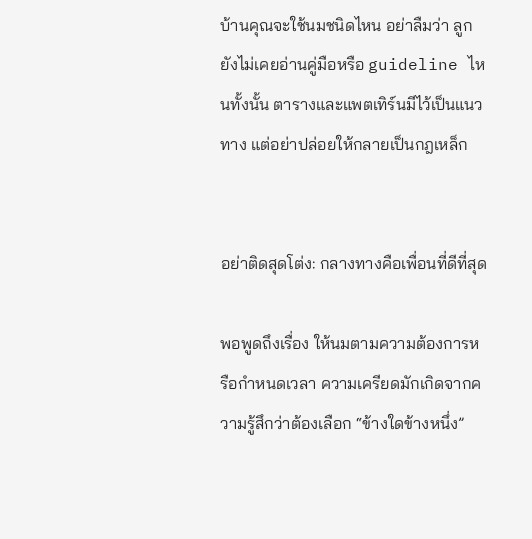บ้านคุณจะใช้นมชนิดไหน อย่าลืมว่า ลูกยังไม่เคยอ่านคู่มือหรือ guideline ไหนทั้งนั้น ตารางและแพตเทิร์นมีไว้เป็นแนวทาง แต่อย่าปล่อยให้กลายเป็นกฎเหล็ก


อย่าติดสุดโต่ง: กลางทางคือเพื่อนที่ดีที่สุด

พอพูดถึงเรื่อง ให้นมตามความต้องการหรือกำหนดเวลา ความเครียดมักเกิดจากความรู้สึกว่าต้องเลือก “ข้างใดข้างหนึ่ง”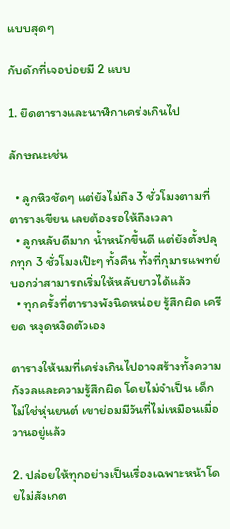แบบสุดๆ

กับดักที่เจอบ่อยมี 2 แบบ

1. ยึดตารางและนาฬิกาเคร่งเกินไป

ลักษณะเช่น

  • ลูกหิวชัดๆ แต่ยังไม่ถึง 3 ชั่วโมงตามที่ตารางเขียน เลยต้องรอให้ถึงเวลา
  • ลูกหลับดีมาก น้ำหนักขึ้นดี แต่ยังตั้งปลุกทุก 3 ชั่วโมงเป๊ะๆ ทั้งคืน ทั้งที่กุมารแพทย์บอกว่าสามารถเริ่มให้หลับยาวได้แล้ว
  • ทุกครั้งที่ตารางพังนิดหน่อย รู้สึกผิด เครียด หงุดหงิดตัวเอง

ตารางให้นมที่เคร่งเกินไปอาจสร้างทั้งความกังวลและความรู้สึกผิด โดยไม่จำเป็น เด็กไม่ใช่หุ่นยนต์ เขาย่อมมีวันที่ไม่เหมือนเมื่อวานอยู่แล้ว

2. ปล่อยให้ทุกอย่างเป็นเรื่องเฉพาะหน้าโดยไม่สังเกต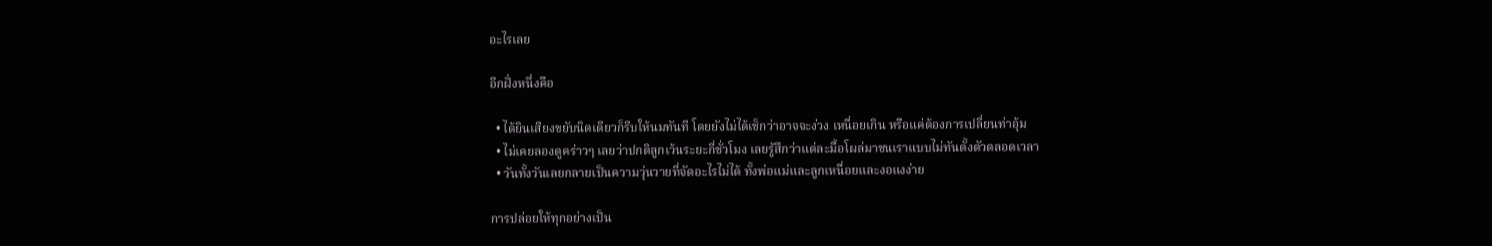อะไรเลย

อีกฝั่งหนึ่งคือ

  • ได้ยินเสียงขยับนิดเดียวก็รีบให้นมทันที โดยยังไม่ได้เช็กว่าอาจจะง่วง เหนื่อยเกิน หรือแค่ต้องการเปลี่ยนท่าอุ้ม
  • ไม่เคยลองดูคร่าวๆ เลยว่าปกติลูกเว้นระยะกี่ชั่วโมง เลยรู้สึกว่าแต่ละมื้อโผล่มาชนเราแบบไม่ทันตั้งตัวตลอดเวลา
  • วันทั้งวันเลยกลายเป็นความวุ่นวายที่จัดอะไรไม่ได้ ทั้งพ่อแม่และลูกเหนื่อยและงอแงง่าย

การปล่อยให้ทุกอย่างเป็น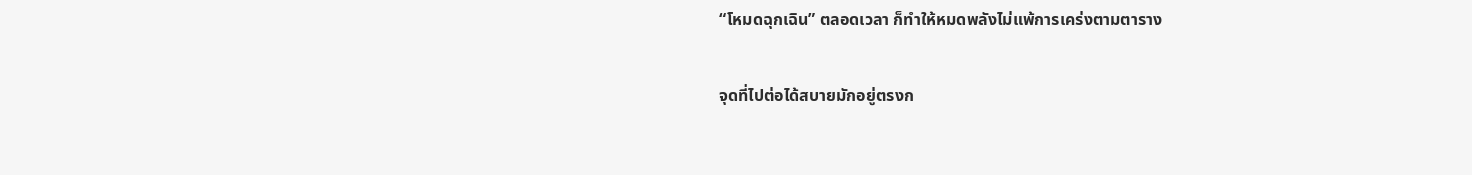“โหมดฉุกเฉิน” ตลอดเวลา ก็ทำให้หมดพลังไม่แพ้การเคร่งตามตาราง

จุดที่ไปต่อได้สบายมักอยู่ตรงก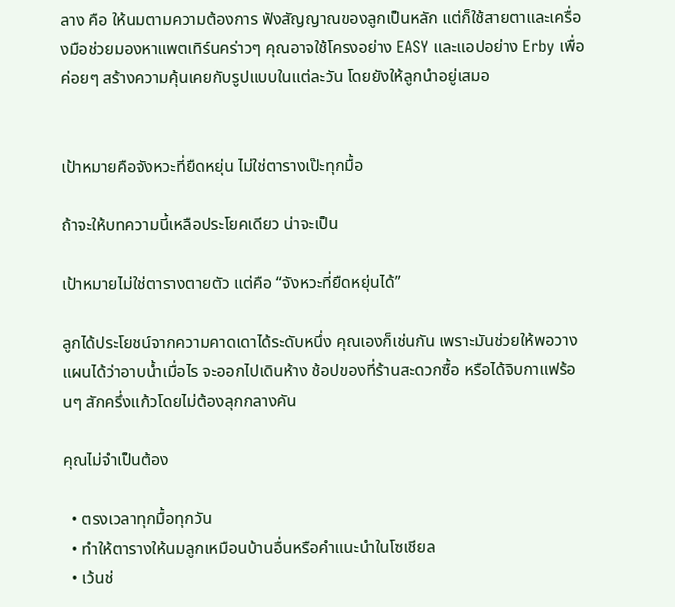ลาง คือ ให้นมตามความต้องการ ฟังสัญญาณของลูกเป็นหลัก แต่ก็ใช้สายตาและเครื่องมือช่วยมองหาแพตเทิร์นคร่าวๆ คุณอาจใช้โครงอย่าง EASY และแอปอย่าง Erby เพื่อค่อยๆ สร้างความคุ้นเคยกับรูปแบบในแต่ละวัน โดยยังให้ลูกนำอยู่เสมอ


เป้าหมายคือจังหวะที่ยืดหยุ่น ไม่ใช่ตารางเป๊ะทุกมื้อ

ถ้าจะให้บทความนี้เหลือประโยคเดียว น่าจะเป็น

เป้าหมายไม่ใช่ตารางตายตัว แต่คือ “จังหวะที่ยืดหยุ่นได้”

ลูกได้ประโยชน์จากความคาดเดาได้ระดับหนึ่ง คุณเองก็เช่นกัน เพราะมันช่วยให้พอวางแผนได้ว่าอาบน้ำเมื่อไร จะออกไปเดินห้าง ช้อปของที่ร้านสะดวกซื้อ หรือได้จิบกาแฟร้อนๆ สักครึ่งแก้วโดยไม่ต้องลุกกลางคัน

คุณไม่จำเป็นต้อง

  • ตรงเวลาทุกมื้อทุกวัน
  • ทำให้ตารางให้นมลูกเหมือนบ้านอื่นหรือคำแนะนำในโซเชียล
  • เว้นช่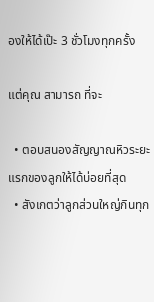องให้ได้เป๊ะ 3 ชั่วโมงทุกครั้ง

แต่คุณ สามารถ ที่จะ

  • ตอบสนองสัญญาณหิวระยะแรกของลูกให้ได้บ่อยที่สุด
  • สังเกตว่าลูกส่วนใหญ่กินทุก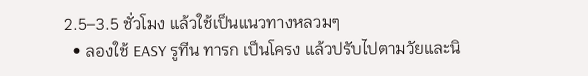2.5–3.5 ชั่วโมง แล้วใช้เป็นแนวทางหลวมๆ
  • ลองใช้ EASY รูทีน ทารก เป็นโครง แล้วปรับไปตามวัยและนิ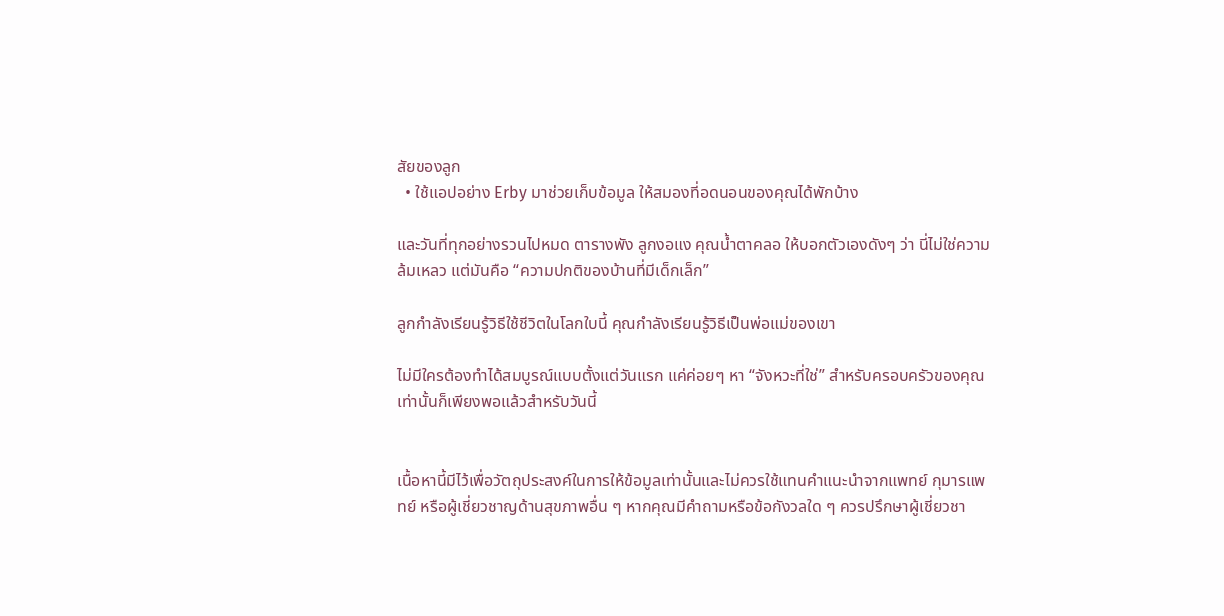สัยของลูก
  • ใช้แอปอย่าง Erby มาช่วยเก็บข้อมูล ให้สมองที่อดนอนของคุณได้พักบ้าง

และวันที่ทุกอย่างรวนไปหมด ตารางพัง ลูกงอแง คุณน้ำตาคลอ ให้บอกตัวเองดังๆ ว่า นี่ไม่ใช่ความล้มเหลว แต่มันคือ “ความปกติของบ้านที่มีเด็กเล็ก”

ลูกกำลังเรียนรู้วิธีใช้ชีวิตในโลกใบนี้ คุณกำลังเรียนรู้วิธีเป็นพ่อแม่ของเขา

ไม่มีใครต้องทำได้สมบูรณ์แบบตั้งแต่วันแรก แค่ค่อยๆ หา “จังหวะที่ใช่” สำหรับครอบครัวของคุณ เท่านั้นก็เพียงพอแล้วสำหรับวันนี้


เนื้อหานี้มีไว้เพื่อวัตถุประสงค์ในการให้ข้อมูลเท่านั้นและไม่ควรใช้แทนคำแนะนำจากแพทย์ กุมารแพทย์ หรือผู้เชี่ยวชาญด้านสุขภาพอื่น ๆ หากคุณมีคำถามหรือข้อกังวลใด ๆ ควรปรึกษาผู้เชี่ยวชา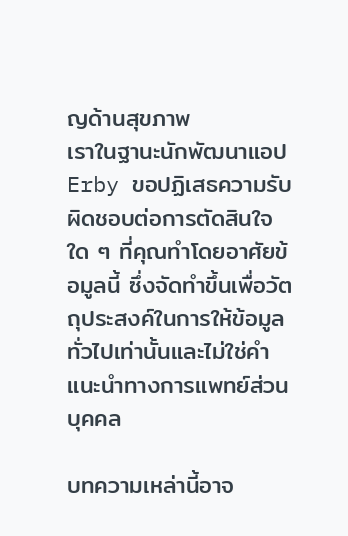ญด้านสุขภาพ
เราในฐานะนักพัฒนาแอป Erby ขอปฏิเสธความรับผิดชอบต่อการตัดสินใจใด ๆ ที่คุณทำโดยอาศัยข้อมูลนี้ ซึ่งจัดทำขึ้นเพื่อวัตถุประสงค์ในการให้ข้อมูลทั่วไปเท่านั้นและไม่ใช่คำแนะนำทางการแพทย์ส่วนบุคคล

บทความเหล่านี้อาจ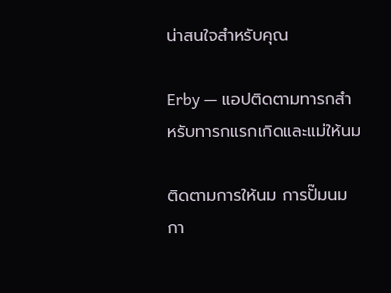น่าสนใจสำหรับคุณ

Erby — แอปติดตามทารกสำหรับทารกแรกเกิดและแม่ให้นม

ติดตามการให้นม การปั๊มนม กา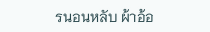รนอนหลับ ผ้าอ้อ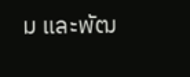ม และพัฒ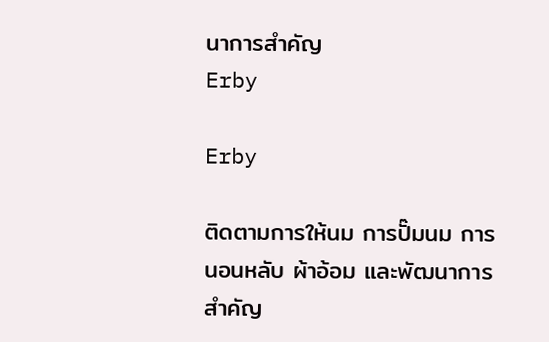นาการสำคัญ
Erby

Erby

ติดตามการให้นม การปั๊มนม การนอนหลับ ผ้าอ้อม และพัฒนาการสำคัญ